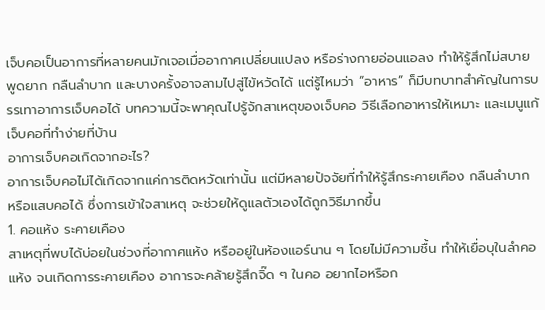เจ็บคอเป็นอาการที่หลายคนมักเจอเมื่ออากาศเปลี่ยนแปลง หรือร่างกายอ่อนแอลง ทำให้รู้สึกไม่สบาย พูดยาก กลืนลำบาก และบางครั้งอาจลามไปสู่ไข้หวัดได้ แต่รู้ไหมว่า “อาหาร” ก็มีบทบาทสำคัญในการบรรเทาอาการเจ็บคอได้ บทความนี้จะพาคุณไปรู้จักสาเหตุของเจ็บคอ วิธีเลือกอาหารให้เหมาะ และเมนูแก้เจ็บคอที่ทำง่ายที่บ้าน
อาการเจ็บคอเกิดจากอะไร?
อาการเจ็บคอไม่ได้เกิดจากแค่การติดหวัดเท่านั้น แต่มีหลายปัจจัยที่ทำให้รู้สึกระคายเคือง กลืนลำบาก หรือแสบคอได้ ซึ่งการเข้าใจสาเหตุ จะช่วยให้ดูแลตัวเองได้ถูกวิธีมากขึ้น
1. คอแห้ง ระคายเคือง
สาเหตุที่พบได้บ่อยในช่วงที่อากาศแห้ง หรืออยู่ในห้องแอร์นาน ๆ โดยไม่มีความชื้น ทำให้เยื่อบุในลำคอแห้ง จนเกิดการระคายเคือง อาการจะคล้ายรู้สึกจิ๊ด ๆ ในคอ อยากไอหรือก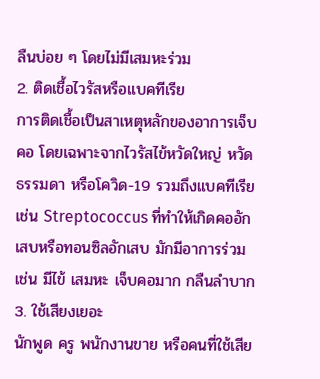ลืนบ่อย ๆ โดยไม่มีเสมหะร่วม
2. ติดเชื้อไวรัสหรือแบคทีเรีย
การติดเชื้อเป็นสาเหตุหลักของอาการเจ็บคอ โดยเฉพาะจากไวรัสไข้หวัดใหญ่ หวัดธรรมดา หรือโควิด-19 รวมถึงแบคทีเรีย เช่น Streptococcus ที่ทำให้เกิดคออักเสบหรือทอนซิลอักเสบ มักมีอาการร่วม เช่น มีไข้ เสมหะ เจ็บคอมาก กลืนลำบาก
3. ใช้เสียงเยอะ
นักพูด ครู พนักงานขาย หรือคนที่ใช้เสีย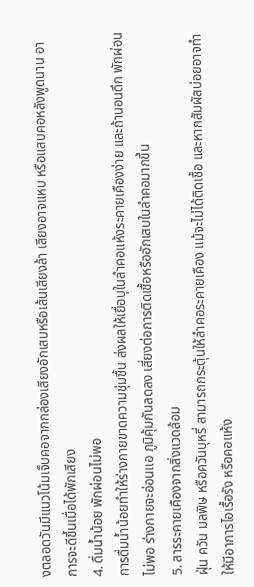งตลอดวันมีแนวโน้มเจ็บคอจากกล่องเสียงอักเสบหรือเส้นเสียงล้า เสียงอาจแหบ หรือแสบคอหลังพูดนาน อาการจะดีขึ้นเมื่อได้พักเสียง
4. ดื่มน้ำน้อย พักผ่อนไม่พอ
การดื่มน้ำน้อยทำให้ร่างกายขาดความชุ่มชื้น ส่งผลให้เยื่อบุในลำคอแห้งระคายเคืองง่าย และถ้านอนดึก พักผ่อนไม่พอ ร่างกายจะอ่อนแอ ภูมิคุ้มกันลดลง เสี่ยงต่อการติดเชื้อหรืออักเสบในลำคอมากขึ้น
5. สารระคายเคืองจากสิ่งแวดล้อม
ฝุ่น ควัน มลพิษ หรือควันบุหรี่ สามารถกระตุ้นให้ลำคอระคายเคือง แม้จะไม่ได้ติดเชื้อ และหากสัมผัสบ่อยอาจทำให้มีอาการไอเรื้อรัง หรือคอแห้ง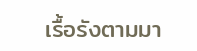เรื้อรังตามมา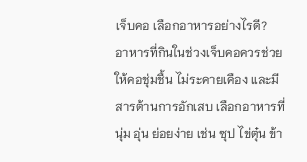เจ็บคอ เลือกอาหารอย่างไรดี?
อาหารที่กินในช่วงเจ็บคอควรช่วยให้คอชุ่มชื้น ไม่ระคายเคือง และมีสารต้านการอักเสบ เลือกอาหารที่ นุ่ม อุ่น ย่อยง่าย เช่น ซุป ไข่ตุ๋น ข้า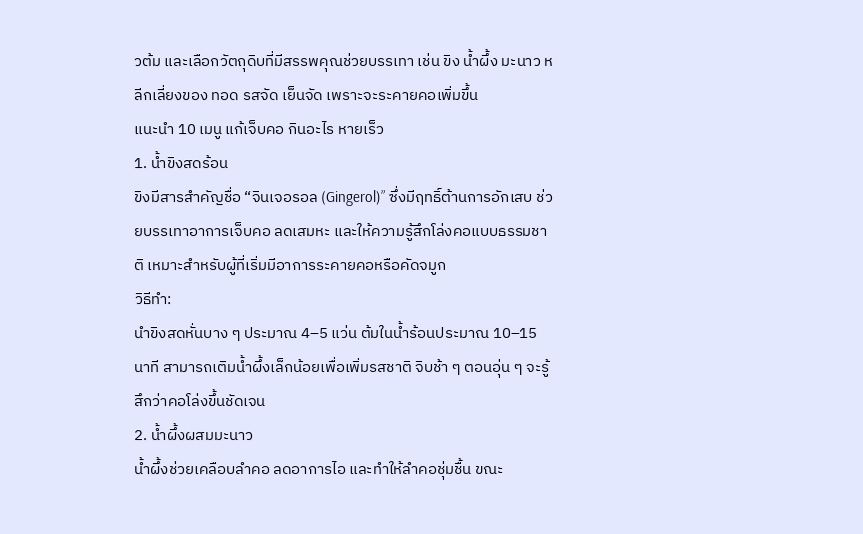วต้ม และเลือกวัตถุดิบที่มีสรรพคุณช่วยบรรเทา เช่น ขิง น้ำผึ้ง มะนาว หลีกเลี่ยงของ ทอด รสจัด เย็นจัด เพราะจะระคายคอเพิ่มขึ้น
แนะนำ 10 เมนู แก้เจ็บคอ กินอะไร หายเร็ว
1. น้ำขิงสดร้อน
ขิงมีสารสำคัญชื่อ “จินเจอรอล (Gingerol)” ซึ่งมีฤทธิ์ต้านการอักเสบ ช่วยบรรเทาอาการเจ็บคอ ลดเสมหะ และให้ความรู้สึกโล่งคอแบบธรรมชาติ เหมาะสำหรับผู้ที่เริ่มมีอาการระคายคอหรือคัดจมูก
วิธีทำ:
นำขิงสดหั่นบาง ๆ ประมาณ 4–5 แว่น ต้มในน้ำร้อนประมาณ 10–15 นาที สามารถเติมน้ำผึ้งเล็กน้อยเพื่อเพิ่มรสชาติ จิบช้า ๆ ตอนอุ่น ๆ จะรู้สึกว่าคอโล่งขึ้นชัดเจน
2. น้ำผึ้งผสมมะนาว
น้ำผึ้งช่วยเคลือบลำคอ ลดอาการไอ และทำให้ลำคอชุ่มชื้น ขณะ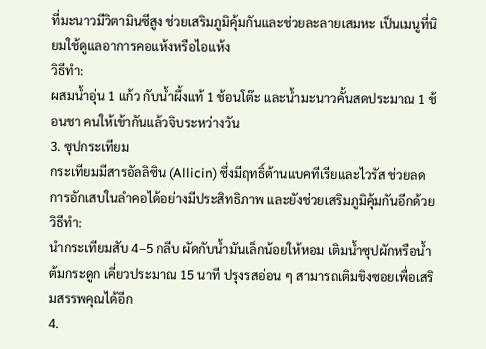ที่มะนาวมีวิตามินซีสูง ช่วยเสริมภูมิคุ้มกันและช่วยละลายเสมหะ เป็นเมนูที่นิยมใช้ดูแลอาการคอแห้งหรือไอแห้ง
วิธีทำ:
ผสมน้ำอุ่น 1 แก้ว กับน้ำผึ้งแท้ 1 ช้อนโต๊ะ และน้ำมะนาวคั้นสดประมาณ 1 ช้อนชา คนให้เข้ากันแล้วจิบระหว่างวัน
3. ซุปกระเทียม
กระเทียมมีสารอัลลิซิน (Allicin) ซึ่งมีฤทธิ์ต้านแบคทีเรียและไวรัส ช่วยลดการอักเสบในลำคอได้อย่างมีประสิทธิภาพ และยังช่วยเสริมภูมิคุ้มกันอีกด้วย
วิธีทำ:
นำกระเทียมสับ 4–5 กลีบ ผัดกับน้ำมันเล็กน้อยให้หอม เติมน้ำซุปผักหรือน้ำต้มกระดูก เคี่ยวประมาณ 15 นาที ปรุงรสอ่อน ๆ สามารถเติมขิงซอยเพื่อเสริมสรรพคุณได้อีก
4.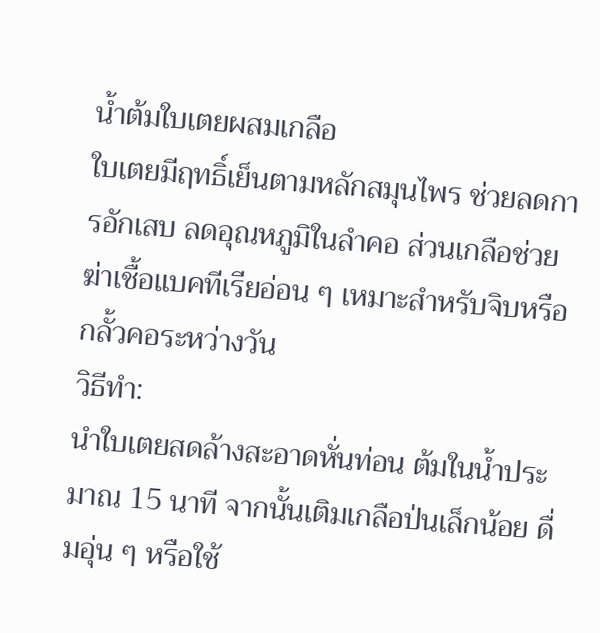น้ำต้มใบเตยผสมเกลือ
ใบเตยมีฤทธิ์เย็นตามหลักสมุนไพร ช่วยลดการอักเสบ ลดอุณหภูมิในลำคอ ส่วนเกลือช่วยฆ่าเชื้อแบคทีเรียอ่อน ๆ เหมาะสำหรับจิบหรือกลั้วคอระหว่างวัน
วิธีทำ:
นำใบเตยสดล้างสะอาดหั่นท่อน ต้มในน้ำประมาณ 15 นาที จากนั้นเติมเกลือป่นเล็กน้อย ดื่มอุ่น ๆ หรือใช้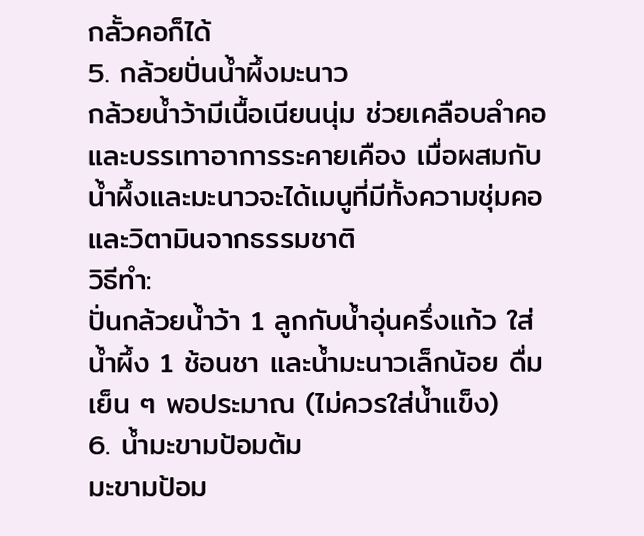กลั้วคอก็ได้
5. กล้วยปั่นน้ำผึ้งมะนาว
กล้วยน้ำว้ามีเนื้อเนียนนุ่ม ช่วยเคลือบลำคอและบรรเทาอาการระคายเคือง เมื่อผสมกับน้ำผึ้งและมะนาวจะได้เมนูที่มีทั้งความชุ่มคอและวิตามินจากธรรมชาติ
วิธีทำ:
ปั่นกล้วยน้ำว้า 1 ลูกกับน้ำอุ่นครึ่งแก้ว ใส่น้ำผึ้ง 1 ช้อนชา และน้ำมะนาวเล็กน้อย ดื่มเย็น ๆ พอประมาณ (ไม่ควรใส่น้ำแข็ง)
6. น้ำมะขามป้อมต้ม
มะขามป้อม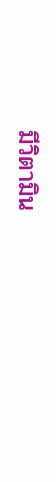มีวิตามิน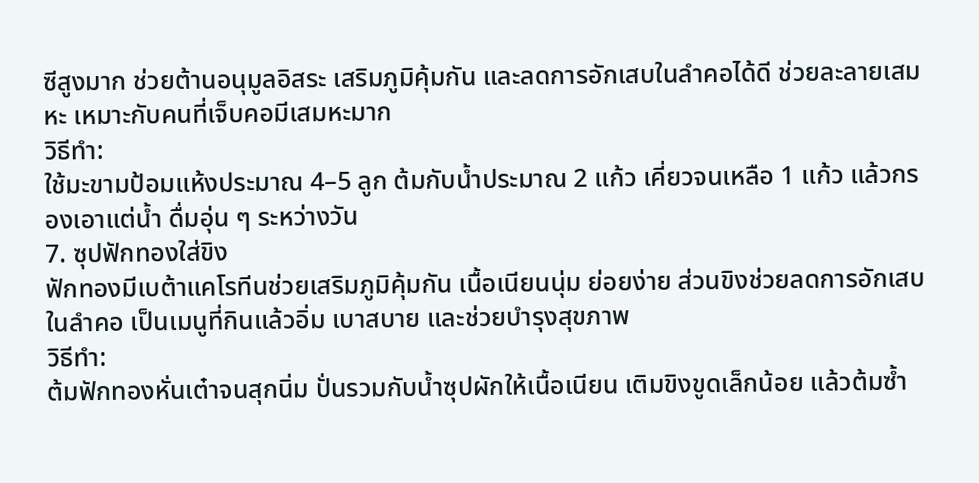ซีสูงมาก ช่วยต้านอนุมูลอิสระ เสริมภูมิคุ้มกัน และลดการอักเสบในลำคอได้ดี ช่วยละลายเสมหะ เหมาะกับคนที่เจ็บคอมีเสมหะมาก
วิธีทำ:
ใช้มะขามป้อมแห้งประมาณ 4–5 ลูก ต้มกับน้ำประมาณ 2 แก้ว เคี่ยวจนเหลือ 1 แก้ว แล้วกรองเอาแต่น้ำ ดื่มอุ่น ๆ ระหว่างวัน
7. ซุปฟักทองใส่ขิง
ฟักทองมีเบต้าแคโรทีนช่วยเสริมภูมิคุ้มกัน เนื้อเนียนนุ่ม ย่อยง่าย ส่วนขิงช่วยลดการอักเสบในลำคอ เป็นเมนูที่กินแล้วอิ่ม เบาสบาย และช่วยบำรุงสุขภาพ
วิธีทำ:
ต้มฟักทองหั่นเต๋าจนสุกนิ่ม ปั่นรวมกับน้ำซุปผักให้เนื้อเนียน เติมขิงขูดเล็กน้อย แล้วต้มซ้ำ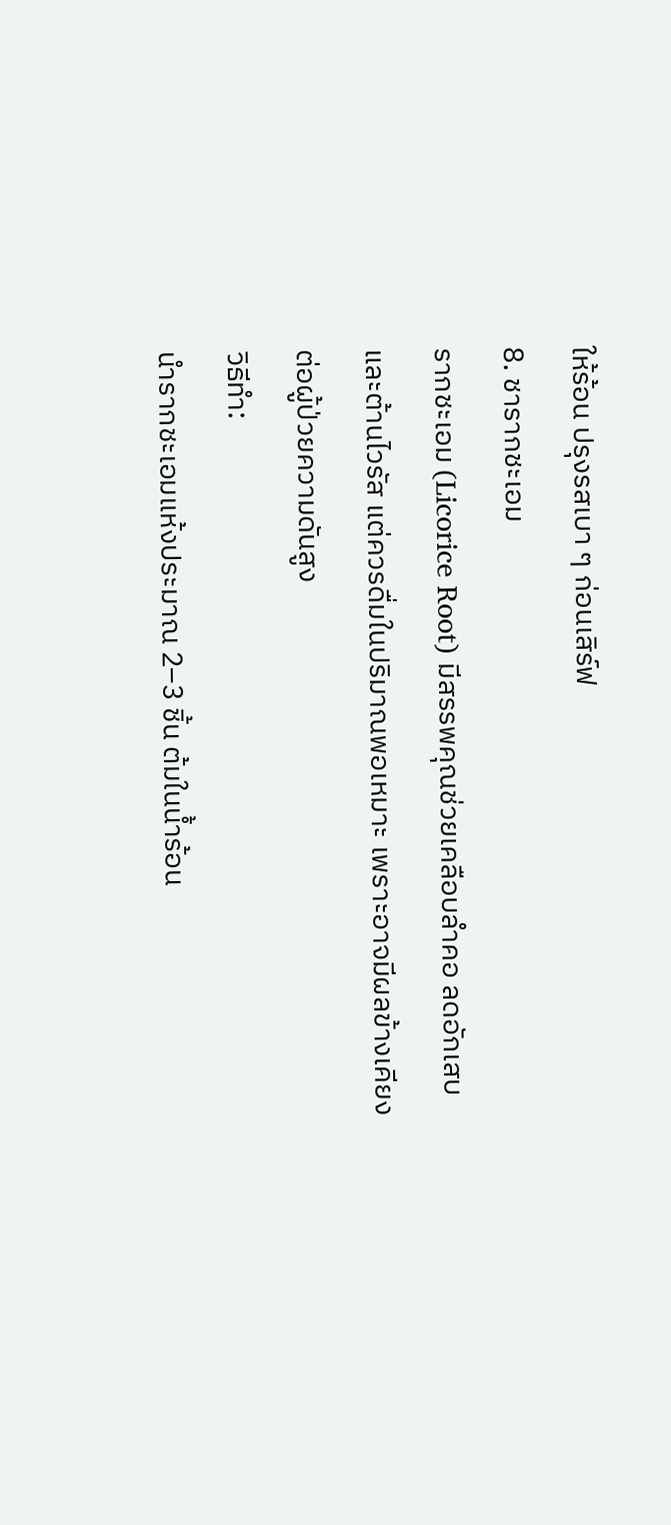ให้ร้อน ปรุงรสเบา ๆ ก่อนเสิร์ฟ
8. ชารากชะเอม
รากชะเอม (Licorice Root) มีสรรพคุณช่วยเคลือบลำคอ ลดอักเสบ และต้านไวรัส แต่ควรดื่มในปริมาณพอเหมาะ เพราะอาจมีผลข้างเคียงต่อผู้ป่วยความดันสูง
วิธีทำ:
นำรากชะเอมแห้งประมาณ 2–3 ชิ้น ต้มในน้ำร้อน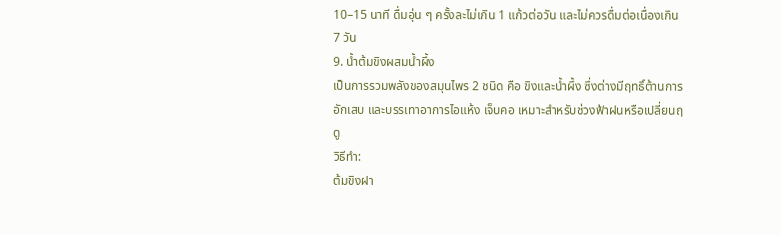10–15 นาที ดื่มอุ่น ๆ ครั้งละไม่เกิน 1 แก้วต่อวัน และไม่ควรดื่มต่อเนื่องเกิน 7 วัน
9. น้ำต้มขิงผสมน้ำผึ้ง
เป็นการรวมพลังของสมุนไพร 2 ชนิด คือ ขิงและน้ำผึ้ง ซึ่งต่างมีฤทธิ์ต้านการอักเสบ และบรรเทาอาการไอแห้ง เจ็บคอ เหมาะสำหรับช่วงฟ้าฝนหรือเปลี่ยนฤดู
วิธีทำ:
ต้มขิงฝา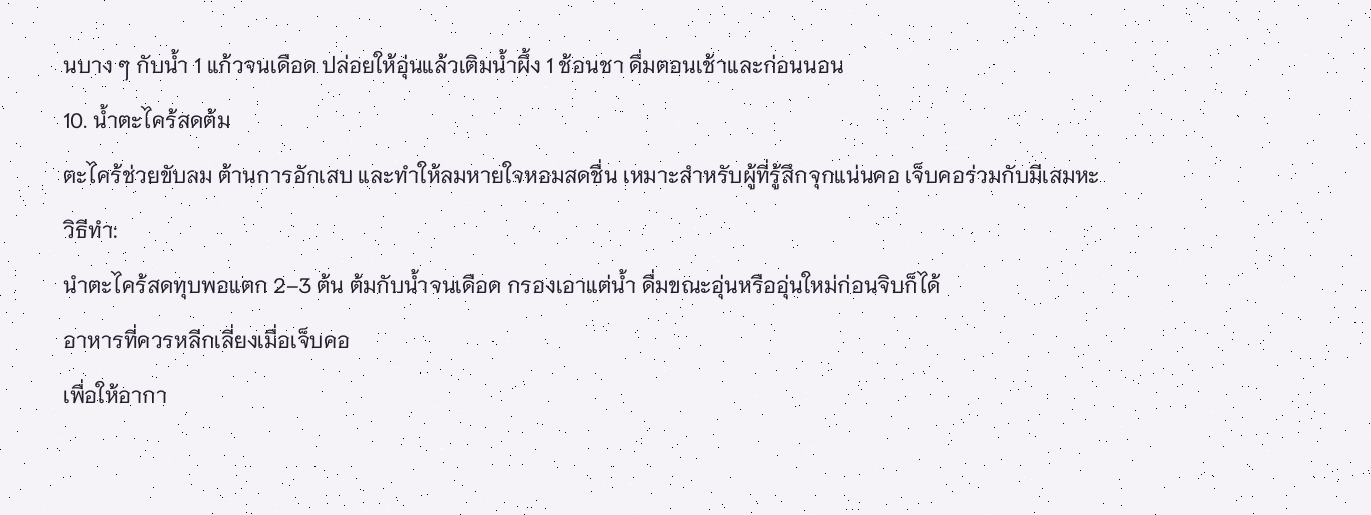นบาง ๆ กับน้ำ 1 แก้วจนเดือด ปล่อยให้อุ่นแล้วเติมน้ำผึ้ง 1 ช้อนชา ดื่มตอนเช้าและก่อนนอน
10. น้ำตะไคร้สดต้ม
ตะไคร้ช่วยขับลม ต้านการอักเสบ และทำให้ลมหายใจหอมสดชื่น เหมาะสำหรับผู้ที่รู้สึกจุกแน่นคอ เจ็บคอร่วมกับมีเสมหะ
วิธีทำ:
นำตะไคร้สดทุบพอแตก 2–3 ต้น ต้มกับน้ำจนเดือด กรองเอาแต่น้ำ ดื่มขณะอุ่นหรืออุ่นใหม่ก่อนจิบก็ได้
อาหารที่ควรหลีกเลี่ยงเมื่อเจ็บคอ
เพื่อให้อากา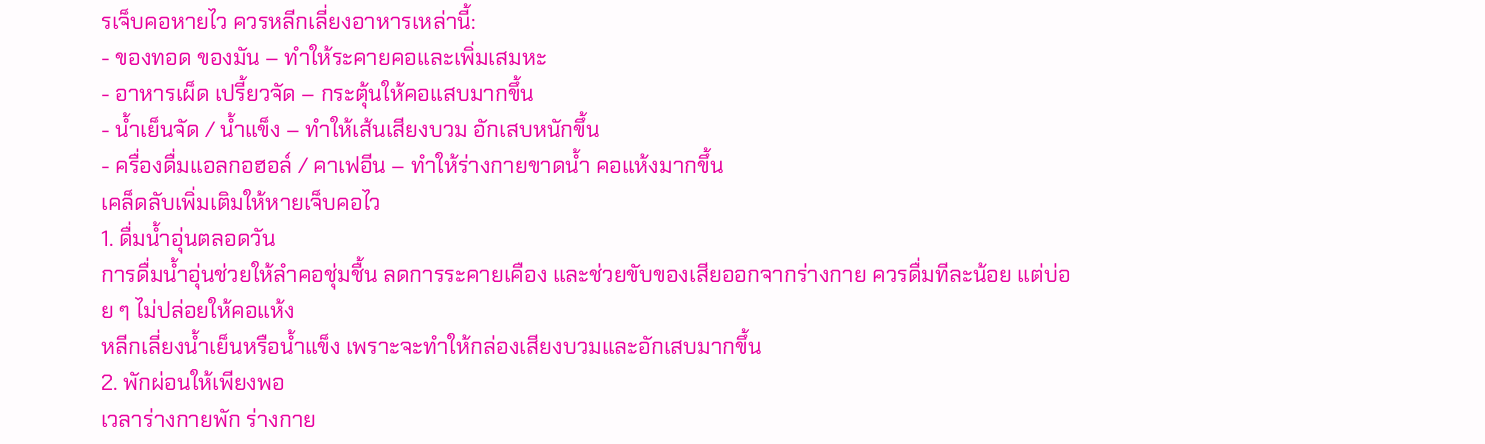รเจ็บคอหายไว ควรหลีกเลี่ยงอาหารเหล่านี้:
- ของทอด ของมัน – ทำให้ระคายคอและเพิ่มเสมหะ
- อาหารเผ็ด เปรี้ยวจัด – กระตุ้นให้คอแสบมากขึ้น
- น้ำเย็นจัด / น้ำแข็ง – ทำให้เส้นเสียงบวม อักเสบหนักขึ้น
- ครื่องดื่มแอลกอฮอล์ / คาเฟอีน – ทำให้ร่างกายขาดน้ำ คอแห้งมากขึ้น
เคล็ดลับเพิ่มเติมให้หายเจ็บคอไว
1. ดื่มน้ำอุ่นตลอดวัน
การดื่มน้ำอุ่นช่วยให้ลำคอชุ่มชื้น ลดการระคายเคือง และช่วยขับของเสียออกจากร่างกาย ควรดื่มทีละน้อย แต่บ่อย ๆ ไม่ปล่อยให้คอแห้ง
หลีกเลี่ยงน้ำเย็นหรือน้ำแข็ง เพราะจะทำให้กล่องเสียงบวมและอักเสบมากขึ้น
2. พักผ่อนให้เพียงพอ
เวลาร่างกายพัก ร่างกาย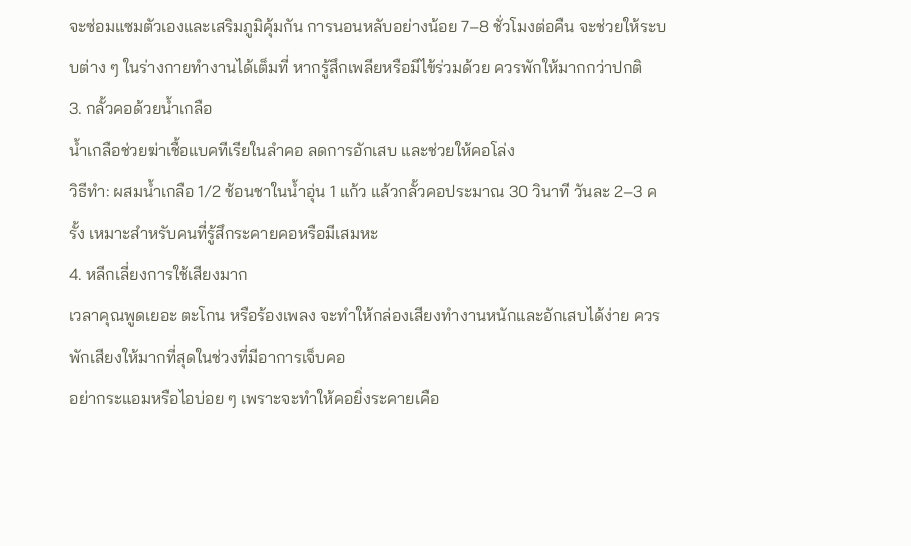จะซ่อมแซมตัวเองและเสริมภูมิคุ้มกัน การนอนหลับอย่างน้อย 7–8 ชั่วโมงต่อคืน จะช่วยให้ระบบต่าง ๆ ในร่างกายทำงานได้เต็มที่ หากรู้สึกเพลียหรือมีไข้ร่วมด้วย ควรพักให้มากกว่าปกติ
3. กลั้วคอด้วยน้ำเกลือ
น้ำเกลือช่วยฆ่าเชื้อแบคทีเรียในลำคอ ลดการอักเสบ และช่วยให้คอโล่ง
วิธีทำ: ผสมน้ำเกลือ 1/2 ช้อนชาในน้ำอุ่น 1 แก้ว แล้วกลั้วคอประมาณ 30 วินาที วันละ 2–3 ครั้ง เหมาะสำหรับคนที่รู้สึกระคายคอหรือมีเสมหะ
4. หลีกเลี่ยงการใช้เสียงมาก
เวลาคุณพูดเยอะ ตะโกน หรือร้องเพลง จะทำให้กล่องเสียงทำงานหนักและอักเสบได้ง่าย ควรพักเสียงให้มากที่สุดในช่วงที่มีอาการเจ็บคอ
อย่ากระแอมหรือไอบ่อย ๆ เพราะจะทำให้คอยิ่งระคายเคือ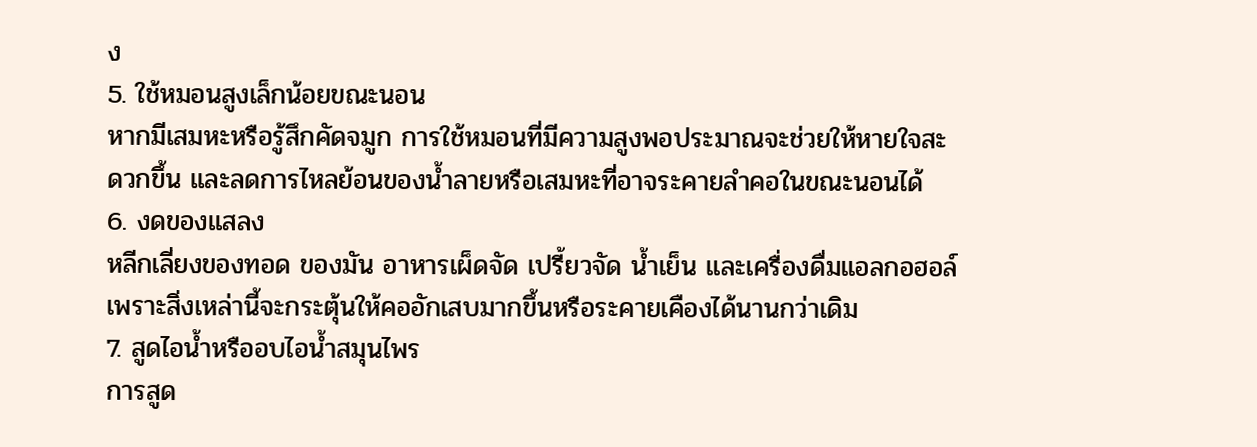ง
5. ใช้หมอนสูงเล็กน้อยขณะนอน
หากมีเสมหะหรือรู้สึกคัดจมูก การใช้หมอนที่มีความสูงพอประมาณจะช่วยให้หายใจสะดวกขึ้น และลดการไหลย้อนของน้ำลายหรือเสมหะที่อาจระคายลำคอในขณะนอนได้
6. งดของแสลง
หลีกเลี่ยงของทอด ของมัน อาหารเผ็ดจัด เปรี้ยวจัด น้ำเย็น และเครื่องดื่มแอลกอฮอล์ เพราะสิ่งเหล่านี้จะกระตุ้นให้คออักเสบมากขึ้นหรือระคายเคืองได้นานกว่าเดิม
7. สูดไอน้ำหรืออบไอน้ำสมุนไพร
การสูด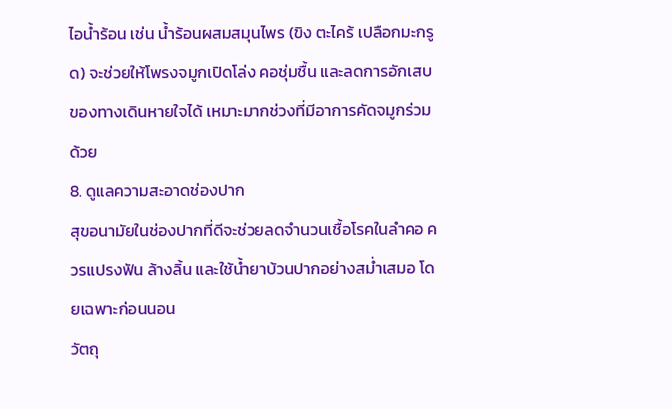ไอน้ำร้อน เช่น น้ำร้อนผสมสมุนไพร (ขิง ตะไคร้ เปลือกมะกรูด) จะช่วยให้โพรงจมูกเปิดโล่ง คอชุ่มชื้น และลดการอักเสบของทางเดินหายใจได้ เหมาะมากช่วงที่มีอาการคัดจมูกร่วมด้วย
8. ดูแลความสะอาดช่องปาก
สุขอนามัยในช่องปากที่ดีจะช่วยลดจำนวนเชื้อโรคในลำคอ ควรแปรงฟัน ล้างลิ้น และใช้น้ำยาบ้วนปากอย่างสม่ำเสมอ โดยเฉพาะก่อนนอน
วัตถุ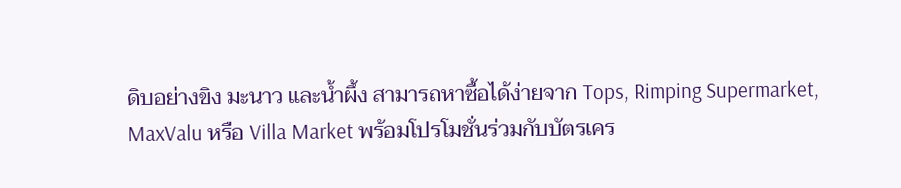ดิบอย่างขิง มะนาว และน้ำผึ้ง สามารถหาซื้อได้ง่ายจาก Tops, Rimping Supermarket, MaxValu หรือ Villa Market พร้อมโปรโมชั่นร่วมกับบัตรเคร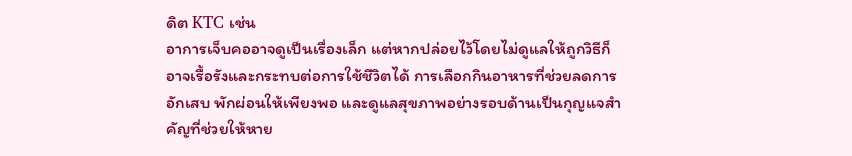ดิต KTC เช่น
อาการเจ็บคออาจดูเป็นเรื่องเล็ก แต่หากปล่อยไว้โดยไม่ดูแลให้ถูกวิธีก็อาจเรื้อรังและกระทบต่อการใช้ชีวิตได้ การเลือกกินอาหารที่ช่วยลดการอักเสบ พักผ่อนให้เพียงพอ และดูแลสุขภาพอย่างรอบด้านเป็นกุญแจสำคัญที่ช่วยให้หาย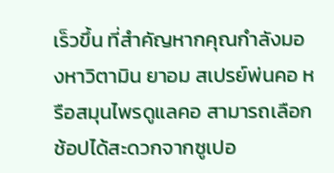เร็วขึ้น ที่สำคัญหากคุณกำลังมองหาวิตามิน ยาอม สเปรย์พ่นคอ หรือสมุนไพรดูแลคอ สามารถเลือกช้อปได้สะดวกจากซูเปอ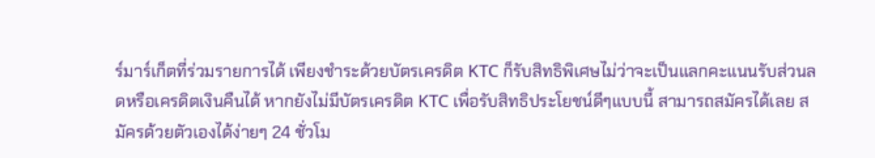ร์มาร์เก็ตที่ร่วมรายการได้ เพียงชำระด้วยบัตรเครดิต KTC ก็รับสิทธิพิเศษไม่ว่าจะเป็นแลกคะแนนรับส่วนลดหรือเครดิตเงินคืนได้ หากยังไม่มีบัตรเครดิต KTC เพื่อรับสิทธิประโยชน์ดีๆแบบนี้ สามารถสมัครได้เลย สมัครด้วยตัวเองได้ง่ายๆ 24 ชั่วโม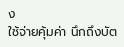ง
ใช้จ่ายคุ้มค่า นึกถึงบัต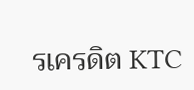รเครดิต KTC